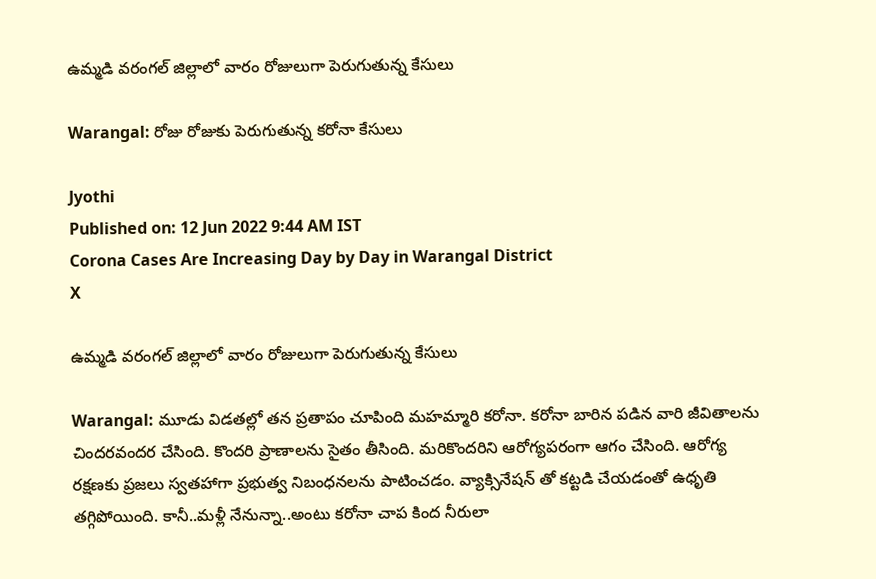ఉమ్మడి వరంగల్‌ జిల్లాలో వారం రోజులుగా పెరుగుతున్న కేసులు

Warangal: రోజు రోజుకు పెరుగుతున్న కరోనా కేసులు

Jyothi
Published on: 12 Jun 2022 9:44 AM IST
Corona Cases Are Increasing Day by Day in Warangal District
X

ఉమ్మడి వరంగల్‌ జిల్లాలో వారం రోజులుగా పెరుగుతున్న కేసులు

Warangal: మూడు విడతల్లో తన ప్రతాపం చూపింది మహమ్మారి కరోనా. కరోనా బారిన పడిన వారి జీవితాలను చిందరవందర చేసింది. కొందరి ప్రాణాలను సైతం తీసింది. మరికొందరిని ఆరోగ్యపరంగా ఆగం చేసింది. ఆరోగ్య రక్షణకు ప్రజలు స్వతహాగా ప్రభుత్వ నిబంధనలను పాటించడం. వ్యాక్సినేషన్ తో కట్టడి చేయడంతో ఉధృతి తగ్గిపోయింది. కానీ..మళ్లీ నేనున్నా..అంటు కరోనా చాప కింద నీరులా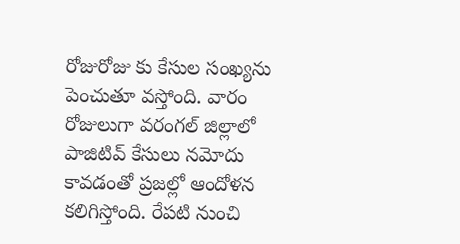రోజురోజు కు కేసుల సంఖ్యను పెంచుతూ వస్తోంది. వారం రోజులుగా వరంగల్ జిల్లాలో పాజిటివ్ కేసులు నమోదు కావడంతో ప్రజల్లో ఆందోళన కలిగిస్తోంది. రేపటి నుంచి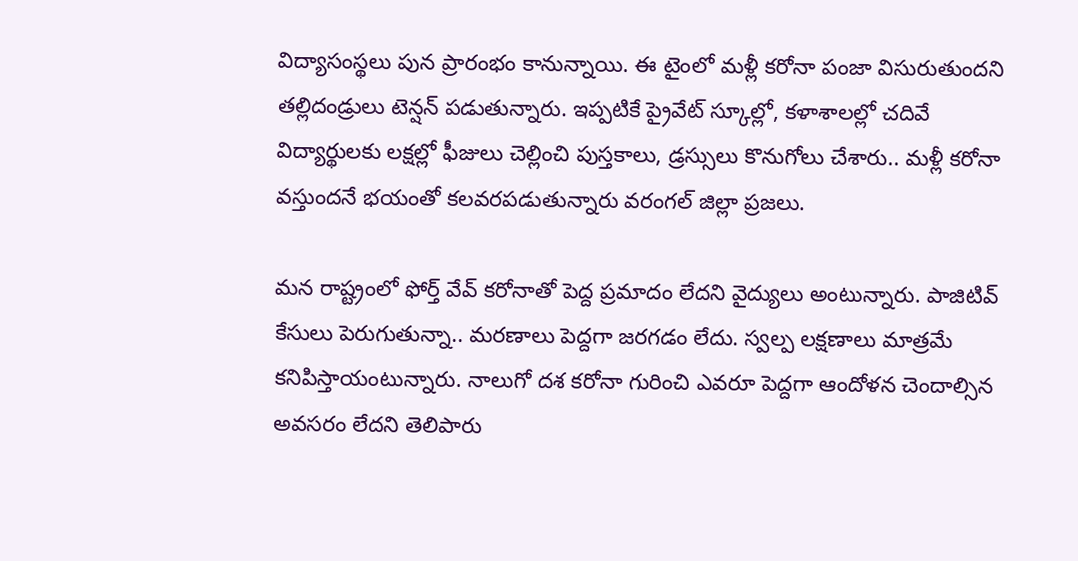విద్యాసంస్థలు పున ప్రారంభం కానున్నాయి. ఈ టైంలో మళ్లీ కరోనా పంజా విసురుతుందని తల్లిదండ్రులు టెన్షన్ పడుతున్నారు. ఇప్పటికే ప్రైవేట్ స్కూల్లో, కళాశాలల్లో చదివే విద్యార్థులకు లక్షల్లో ఫీజులు చెల్లించి పుస్తకాలు, డ్రస్సులు కొనుగోలు చేశారు.. మళ్లీ కరోనా వస్తుందనే భయంతో కలవరపడుతున్నారు వరంగల్ జిల్లా ప్రజలు.

మన రాష్ట్రంలో ఫోర్త్ వేవ్ కరోనాతో పెద్ద ప్రమాదం లేదని వైద్యులు అంటున్నారు. పాజిటివ్ కేసులు పెరుగుతున్నా.. మరణాలు పెద్దగా జరగడం లేదు. స్వల్ప లక్షణాలు మాత్రమే కనిపిస్తాయంటున్నారు. నాలుగో దశ కరోనా గురించి ఎవరూ పెద్దగా ఆందోళన చెందాల్సిన అవసరం లేదని తెలిపారు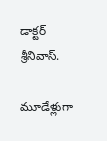డాక్టర్ శ్రీనివాస్.

మూడేళ్లుగా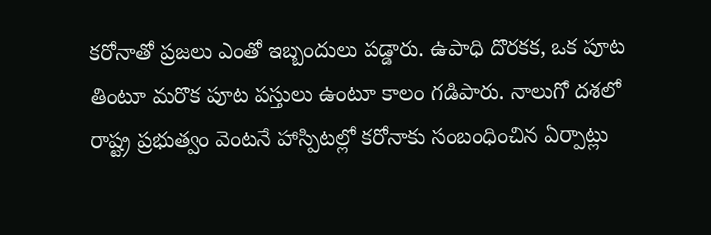కరోనాతో ప్రజలు ఎంతో ఇబ్బందులు పడ్డారు. ఉపాధి దొరకక, ఒక పూట తింటూ మరొక పూట పస్తులు ఉంటూ కాలం గడిపారు. నాలుగో దశలో రాష్ట్ర ప్రభుత్వం వెంటనే హాస్పిటల్లో కరోనాకు సంబంధించిన ఏర్పాట్లు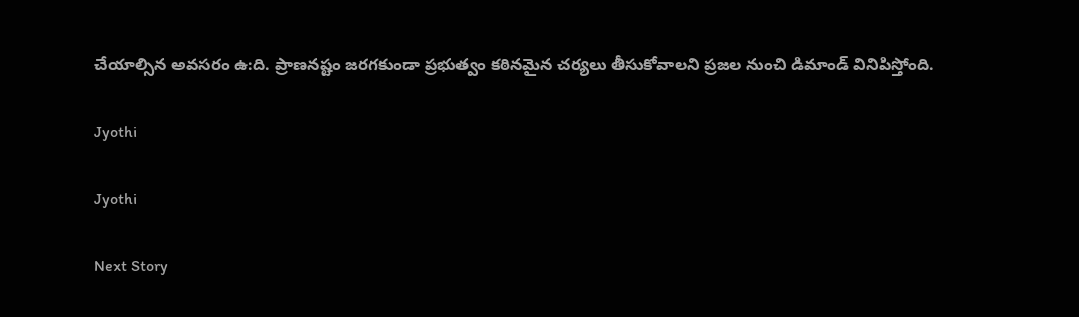చేయాల్సిన అవసరం ఉ:ది. ప్రాణనష్టం జరగకుండా ప్రభుత్వం కఠినమైన చర్యలు తీసుకోవాలని ప్రజల నుంచి డిమాండ్ వినిపిస్తోంది.

Jyothi

Jyothi

Next Story